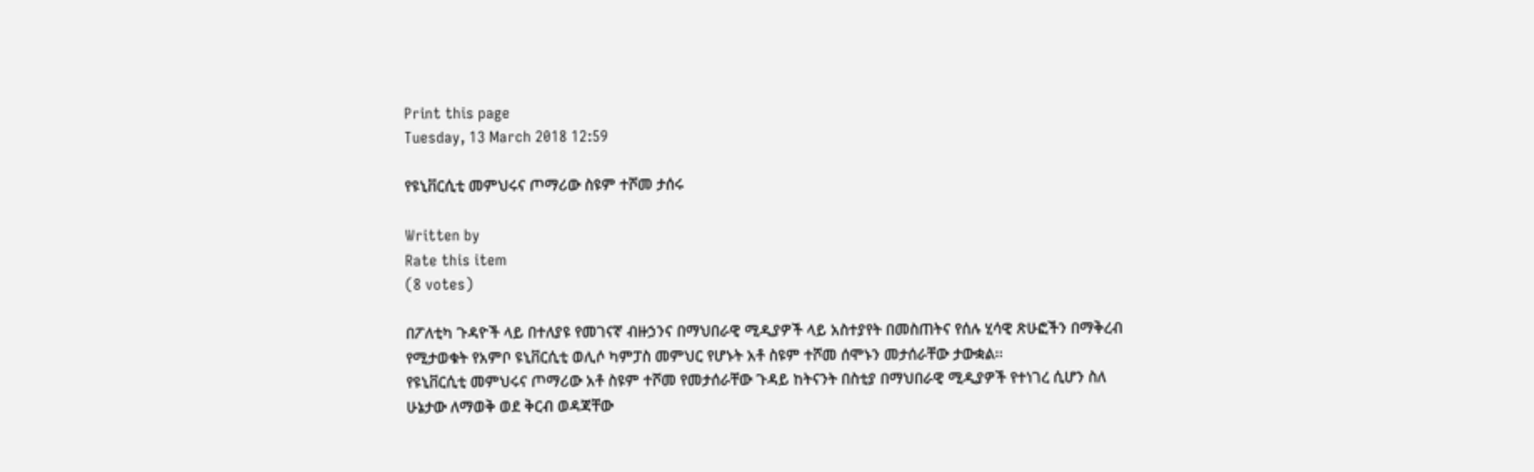Print this page
Tuesday, 13 March 2018 12:59

የዩኒቨርሲቲ መምህሩና ጦማሪው ስዩም ተሾመ ታሰሩ

Written by
Rate this item
(8 votes)

በፖለቲካ ጉዳዮች ላይ በተለያዩ የመገናኛ ብዙኃንና በማህበራዊ ሚዲያዎች ላይ አስተያየት በመስጠትና የሰሉ ሂሳዊ ጽሁፎችን በማቅረብ የሚታወቁት የአምቦ ዩኒቨርሲቲ ወሊሶ ካምፓስ መምህር የሆኑት አቶ ስዩም ተሾመ ሰሞኑን መታሰራቸው ታውቋል፡፡
የዩኒቨርሲቲ መምህሩና ጦማሪው አቶ ስዩም ተሾመ የመታሰራቸው ጉዳይ ከትናንት በስቲያ በማህበራዊ ሚዲያዎች የተነገረ ሲሆን ስለ ሁኔታው ለማወቅ ወደ ቅርብ ወዳጃቸው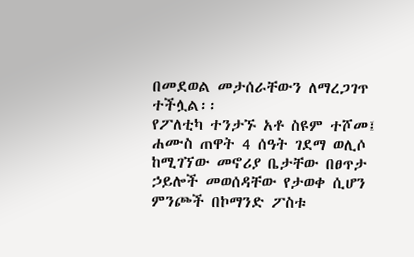በመደወል መታሰራቸውን ለማረጋገጥ ተችሏል፡፡
የፖለቲካ ተንታኙ አቶ ስዩም ተሾመ፤ ሐሙስ ጠዋት 4 ሰዓት ገደማ ወሊሶ ከሚገኘው መኖሪያ ቤታቸው በፀጥታ ኃይሎች መወሰዳቸው የታወቀ ሲሆን ምንጮች በኮማንድ ፖስቱ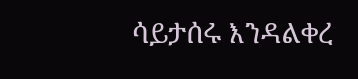ሳይታሰሩ እንዳልቀረ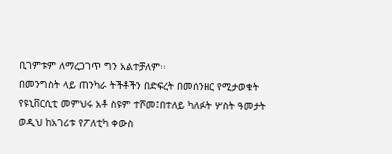ቢገምቱም ለማረጋገጥ ግን አልተቻለም፡፡
በመንግስት ላይ ጠንካራ ትችቶችን በድፍረት በመሰንዘር የሚታወቁት የዩኒቨርሲቲ መምህሩ አቶ ስዩም ተሾመ፤በተለይ ካለፉት ሦስት ዓመታት ወዲህ ከአገሪቱ የፖለቲካ ቀውስ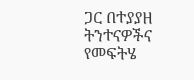ጋር በተያያዘ ትንተናዎችና የመፍትሄ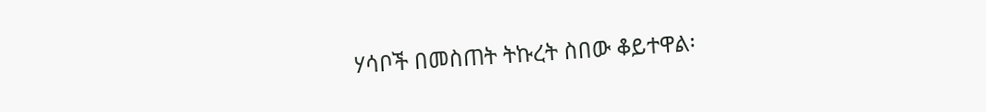ሃሳቦች በመስጠት ትኩረት ስበው ቆይተዋል፡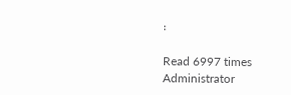፡

Read 6997 times
Administrator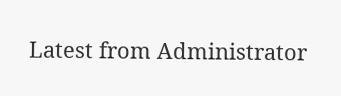Latest from Administrator